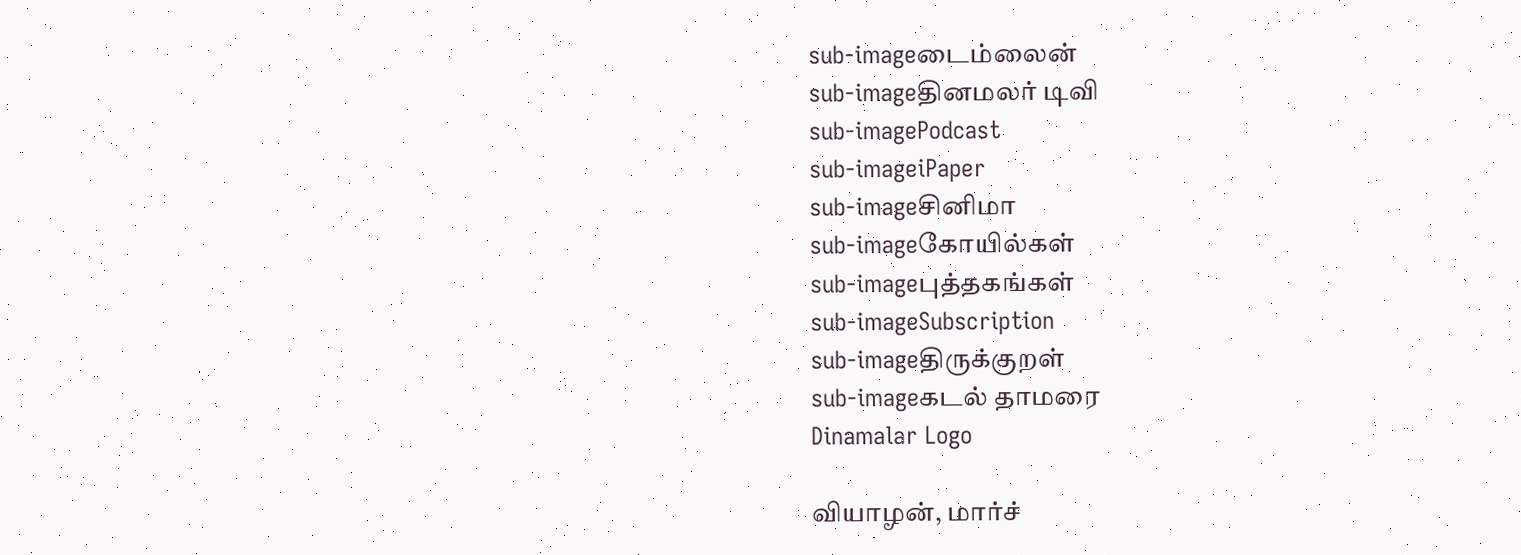sub-imageடைம்லைன்
sub-imageதினமலர் டிவி
sub-imagePodcast
sub-imageiPaper
sub-imageசினிமா
sub-imageகோயில்கள்
sub-imageபுத்தகங்கள்
sub-imageSubscription
sub-imageதிருக்குறள்
sub-imageகடல் தாமரை
Dinamalar Logo

வியாழன், மார்ச்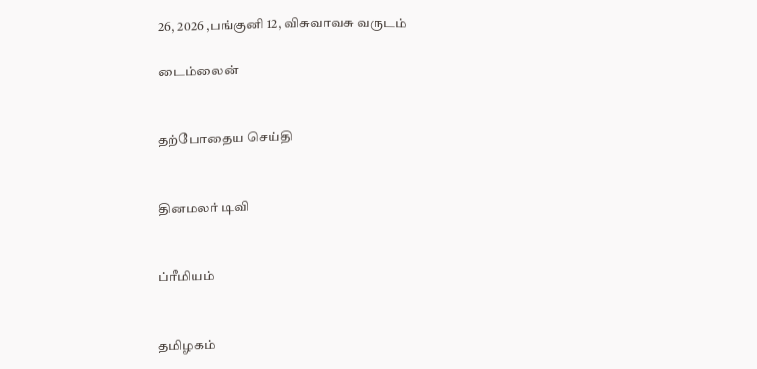26, 2026 ,பங்குனி 12, விசுவாவசு வருடம்

டைம்லைன்


தற்போதைய செய்தி


தினமலர் டிவி


ப்ரீமியம்


தமிழகம்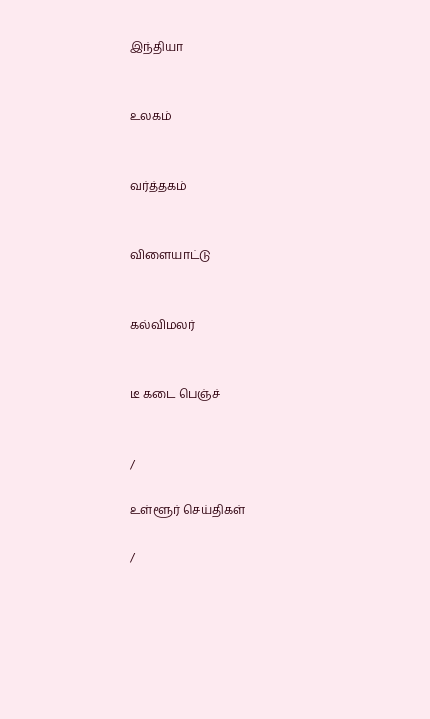இந்தியா


உலகம்


வர்த்தகம்


விளையாட்டு


கல்விமலர்


டீ கடை பெஞ்ச்


/

உள்ளூர் செய்திகள்

/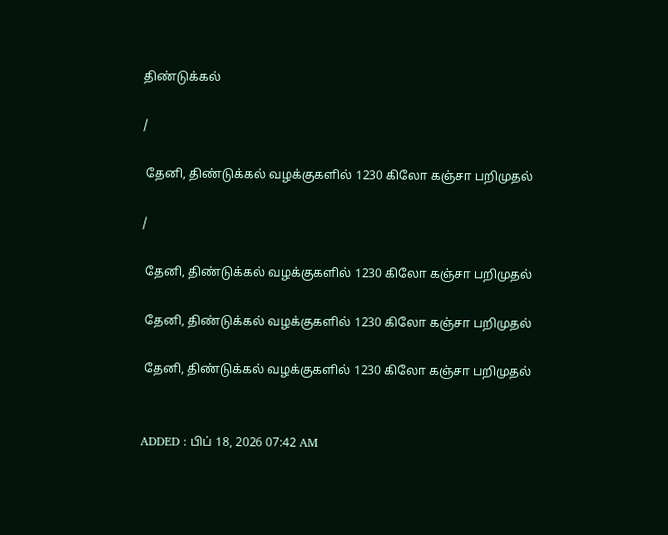திண்டுக்கல்

/

 தேனி, திண்டுக்கல் வழக்குகளில் 1230 கிலோ கஞ்சா பறிமுதல்

/

 தேனி, திண்டுக்கல் வழக்குகளில் 1230 கிலோ கஞ்சா பறிமுதல்

 தேனி, திண்டுக்கல் வழக்குகளில் 1230 கிலோ கஞ்சா பறிமுதல்

 தேனி, திண்டுக்கல் வழக்குகளில் 1230 கிலோ கஞ்சா பறிமுதல்


ADDED : பிப் 18, 2026 07:42 AM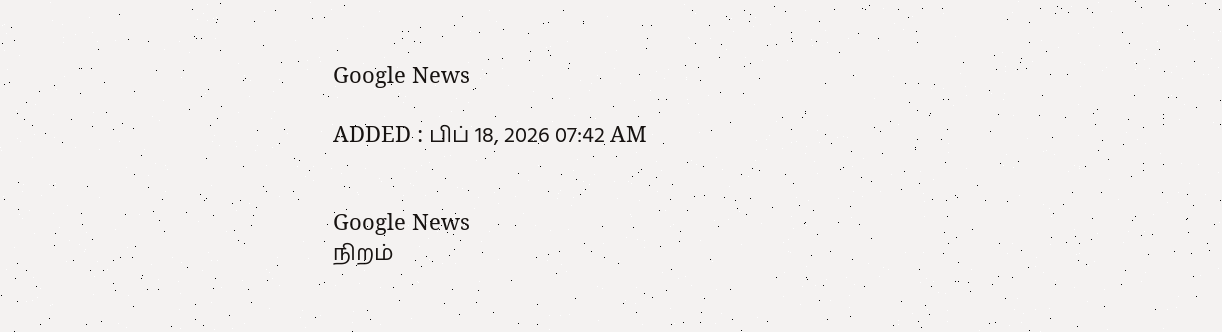Google News

ADDED : பிப் 18, 2026 07:42 AM


Google News
நிறம்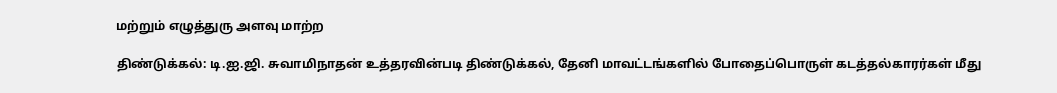மற்றும் எழுத்துரு அளவு மாற்ற

திண்டுக்கல்: டி.ஐ.ஜி. சுவாமிநாதன் உத்தரவின்படி திண்டுக்கல், தேனி மாவட்டங்களில் போதைப்பொருள் கடத்தல்காரர்கள் மீது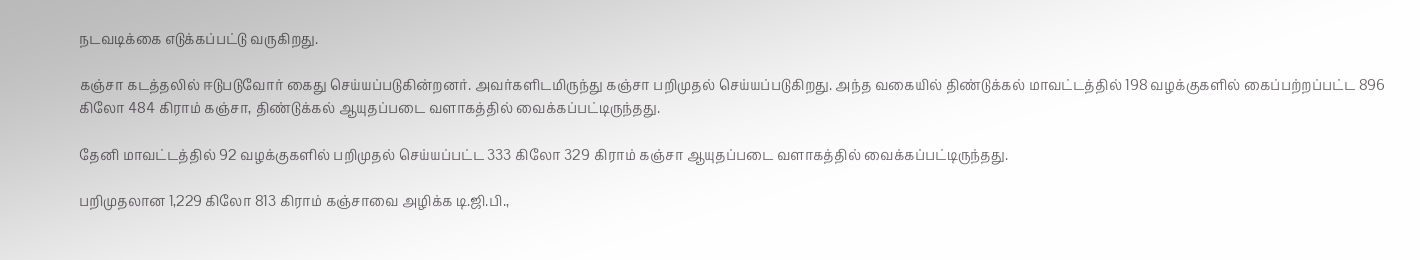நடவடிக்கை எடுக்கப்பட்டு வருகிறது.

கஞ்சா கடத்தலில் ஈடுபடுவோர் கைது செய்யப்படுகின்றனர். அவர்களிடமிருந்து கஞ்சா பறிமுதல் செய்யப்படுகிறது. அந்த வகையில் திண்டுக்கல் மாவட்டத்தில் 198 வழக்குகளில் கைப்பற்றப்பட்ட 896 கிலோ 484 கிராம் கஞ்சா, திண்டுக்கல் ஆயுதப்படை வளாகத்தில் வைக்கப்பட்டிருந்தது.

தேனி மாவட்டத்தில் 92 வழக்குகளில் பறிமுதல் செய்யப்பட்ட 333 கிலோ 329 கிராம் கஞ்சா ஆயுதப்படை வளாகத்தில் வைக்கப்பட்டிருந்தது.

பறிமுதலான 1,229 கிலோ 813 கிராம் கஞ்சாவை அழிக்க டி.ஜி.பி.,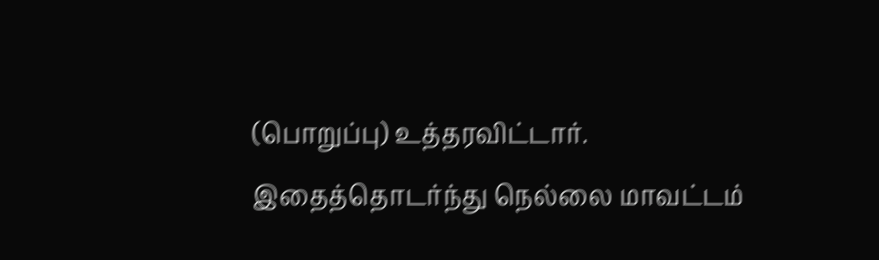(பொறுப்பு) உத்தரவிட்டார். இதைத்தொடர்ந்து நெல்லை மாவட்டம்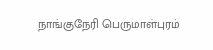நாங்குநேரி பெருமாள்புரம்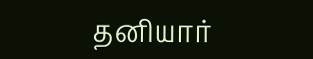தனியார்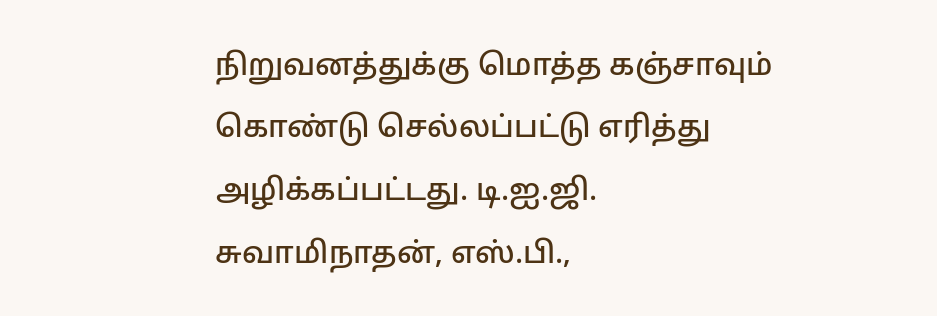நிறுவனத்துக்கு மொத்த கஞ்சாவும் கொண்டு செல்லப்பட்டு எரித்து அழிக்கப்பட்டது. டி.ஐ.ஜி. சுவாமிநாதன், எஸ்.பி.,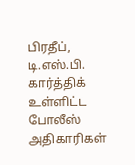பிரதீப், டி.எஸ்.பி. கார்த்திக் உள்ளிட்ட போலீஸ் அதிகாரிகள்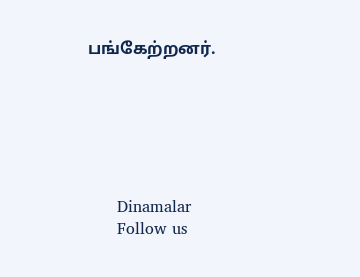பங்கேற்றனர்.






      Dinamalar
      Follow us